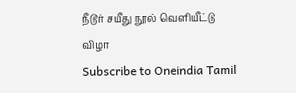நீடூர் சயீது நூல் வெளியீட்டு விழா
Subscribe to Oneindia Tamil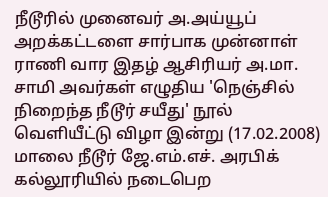நீடூரில் முனைவர் அ.அய்யூப் அறக்கட்டளை சார்பாக முன்னாள் ராணி வார இதழ் ஆசிரியர் அ.மா. சாமி அவர்கள் எழுதிய 'நெஞ்சில் நிறைந்த நீடூர் சயீது' நூல் வெளியீட்டு விழா இன்று (17.02.2008) மாலை நீடூர் ஜே.எம்.எச். அரபிக் கல்லூரியில் நடைபெற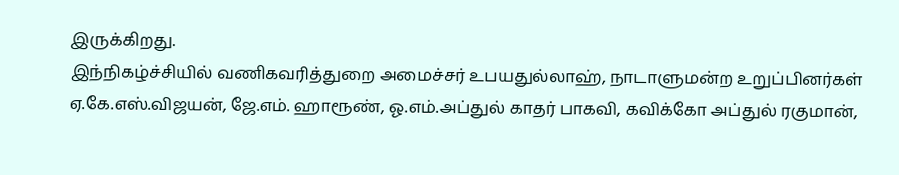இருக்கிறது.
இந்நிகழ்ச்சியில் வணிகவரித்துறை அமைச்சர் உபயதுல்லாஹ், நாடாளுமன்ற உறுப்பினர்கள் ஏ.கே.எஸ்.விஜயன், ஜே.எம். ஹாரூண், ஓ.எம்.அப்துல் காதர் பாகவி, கவிக்கோ அப்துல் ரகுமான்,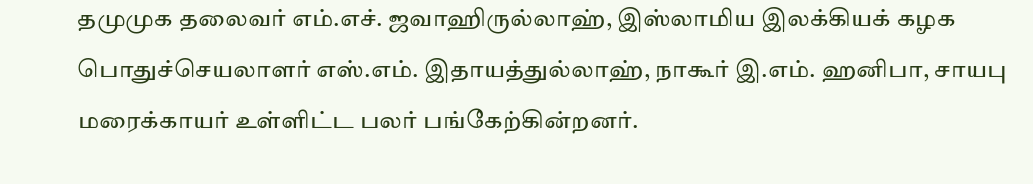தமுமுக தலைவர் எம்.எச். ஜவாஹிருல்லாஹ், இஸ்லாமிய இலக்கியக் கழக பொதுச்செயலாளர் எஸ்.எம். இதாயத்துல்லாஹ், நாகூர் இ.எம். ஹனிபா, சாயபு மரைக்காயர் உள்ளிட்ட பலர் பங்கேற்கின்றனர்.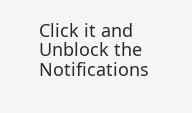Click it and Unblock the Notifications